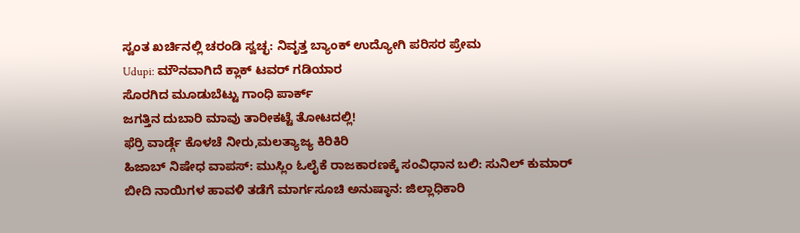ಸ್ವಂತ ಖರ್ಚಿನಲ್ಲಿ ಚರಂಡಿ ಸ್ವಚ್ಛ: ನಿವೃತ್ತ ಬ್ಯಾಂಕ್ ಉದ್ಯೋಗಿ ಪರಿಸರ ಪ್ರೇಮ
Udupi: ಮೌನವಾಗಿದೆ ಕ್ಲಾಕ್ ಟವರ್ ಗಡಿಯಾರ
ಸೊರಗಿದ ಮೂಡುಬೆಟ್ಟು ಗಾಂಧಿ ಪಾರ್ಕ್
ಜಗತ್ತಿನ ದುಬಾರಿ ಮಾವು ತಾರೀಕಟ್ಟೆ ತೋಟದಲ್ಲಿ!
ಫೆರ್ರಿ ವಾರ್ಡ್ಗೆ ಕೊಳಚೆ ನೀರು,ಮಲತ್ಯಾಜ್ಯ ಕಿರಿಕಿರಿ
ಹಿಜಾಬ್ ನಿಷೇಧ ವಾಪಸ್: ಮುಸ್ಲಿಂ ಓಲೈಕೆ ರಾಜಕಾರಣಕ್ಕೆ ಸಂವಿಧಾನ ಬಲಿ: ಸುನಿಲ್ ಕುಮಾರ್
ಬೀದಿ ನಾಯಿಗಳ ಹಾವಳಿ ತಡೆಗೆ ಮಾರ್ಗಸೂಚಿ ಅನುಷ್ಠಾನ: ಜಿಲ್ಲಾಧಿಕಾರಿ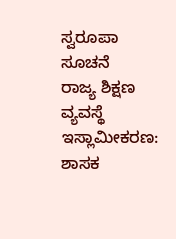ಸ್ವರೂಪಾ ಸೂಚನೆ
ರಾಜ್ಯ ಶಿಕ್ಷಣ ವ್ಯವಸ್ಥೆ ಇಸ್ಲಾಮೀಕರಣ: ಶಾಸಕ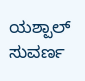ಯಶ್ಪಾಲ್ ಸುವರ್ಣ